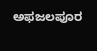ಅಫಜಲಪೂರ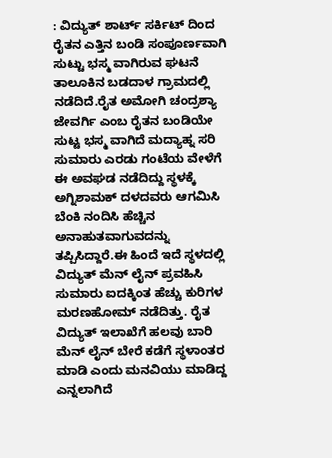: ವಿದ್ಯುತ್ ಶಾರ್ಟ್ ಸರ್ಕಿಟ್ ದಿಂದ ರೈತನ ಎತ್ತಿನ ಬಂಡಿ ಸಂಪೂರ್ಣವಾಗಿ ಸುಟ್ಟು ಭಸ್ಮ ವಾಗಿರುವ ಘಟನೆ ತಾಲೂಕಿನ ಬಡದಾಳ ಗ್ರಾಮದಲ್ಲಿ ನಡೆದಿದೆ.ರೈತ ಅಮೋಗಿ ಚಂದ್ರಶ್ಯಾ ಜೇವರ್ಗಿ ಎಂಬ ರೈತನ ಬಂಡಿಯೇ ಸುಟ್ಟ ಭಸ್ಮ ವಾಗಿದೆ ಮದ್ಯಾಹ್ನ ಸರಿ ಸುಮಾರು ಎರಡು ಗಂಟೆಯ ವೇಳೆಗೆ ಈ ಅವಘಡ ನಡೆದಿದ್ದು ಸ್ಥಳಕ್ಕೆ ಅಗ್ನಿಶಾಮಕ್ ದಳದವರು ಆಗಮಿಸಿ ಬೆಂಕಿ ನಂದಿಸಿ ಹೆಚ್ಚಿನ ಅನಾಹುತವಾಗುವದನ್ನು ತಪ್ಪಿಸಿದ್ದಾರೆ.ಈ ಹಿಂದೆ ಇದೆ ಸ್ಥಳದಲ್ಲಿ ವಿದ್ಯುತ್ ಮೆನ್ ಲೈನ್ ಪ್ರವಹಿಸಿ ಸುಮಾರು ಐದಕ್ಕಿಂತ ಹೆಚ್ಚು ಕುರಿಗಳ ಮರಣಹೋಮ್ ನಡೆದಿತ್ತು. ರೈತ ವಿದ್ಯುತ್ ಇಲಾಖೆಗೆ ಹಲವು ಬಾರಿ ಮೆನ್ ಲೈನ್ ಬೇರೆ ಕಡೆಗೆ ಸ್ಥಳಾಂತರ ಮಾಡಿ ಎಂದು ಮನವಿಯು ಮಾಡಿದ್ದ ಎನ್ನಲಾಗಿದೆ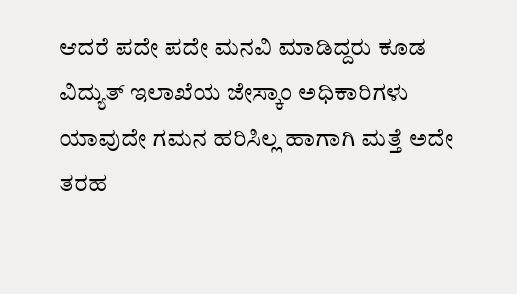ಆದರೆ ಪದೇ ಪದೇ ಮನವಿ ಮಾಡಿದ್ದರು ಕೂಡ ವಿದ್ಯುತ್ ಇಲಾಖೆಯ ಜೇಸ್ಕಾಂ ಅಧಿಕಾರಿಗಳು ಯಾವುದೇ ಗಮನ ಹರಿಸಿಲ್ಲ ಹಾಗಾಗಿ ಮತ್ತೆ ಅದೇ ತರಹ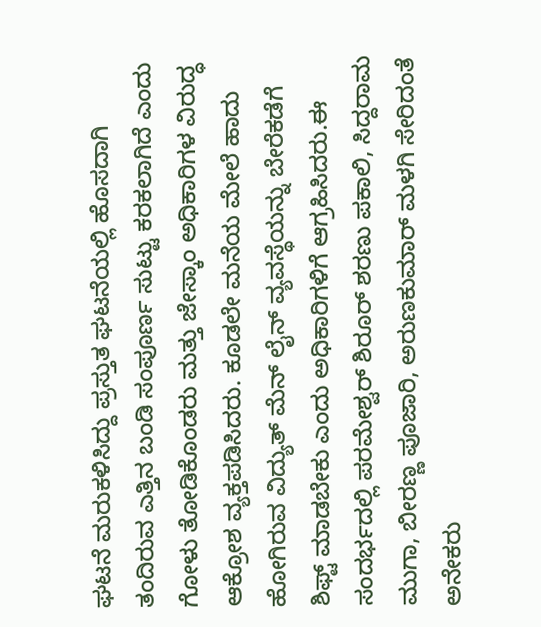ಘಟನೆ ಮರುಕಳಿಸಿದ್ದು ಪ್ರಸ್ತುತ ಘಟನೆಯಲ್ಲಿ ಹೊಸದಾಗಿ ತಂದಿರುವ ಎತ್ತಿನ ಬಂಡಿ ಸಂಪೂರ್ಣ ಸುಟ್ಟು ಕರಕಲಾಗಿದೆ ಎಂದು ಗೋಳು ತೋಡಿಕೊಂಡರು ಮತ್ತು ಜೇಸ್ಕಾಂ ಅಧಿಕಾರಿಗಳ ವಿರುದ್ಧ ಆಕ್ರೋಶ ವ್ಯಕ್ತಪಡಿಸಿದರು. ಕೂಡಲೇ ಮನೆಯ ಮೇಲೆ ಹಾದು ಹೋಗಿರುವ ವಿದ್ಯುತ್ ಮೆನ್ ಲೈನ್ ವ್ಯವಸ್ಥೆಯನ್ನು ಬೇರೆಕಡೆಗೆ ಶಿಫ್ಟ್ ಮಾಡಬೇಕು ಎಂದು ಅಧಿಕಾರಿಗಳಿಗೆ ಆಗ್ರಹಿಸಿದರು.ಈ ಸಂದರ್ಭದಲ್ಲಿ ಪರಮೇಶ್ವರ್ ಶಿರೂರ್ ಶರಣು ಪಕಾಲಿ, ಸಿದ್ದರಾಮ ಮುಗಾ, ಬೀರಣ್ಣ ಪೂಜಾರಿ, ಅರುಣಕುಮಾರ್ ಮಳಗಿ ಸೇರಿದಂತೆ ಅನೇಕರು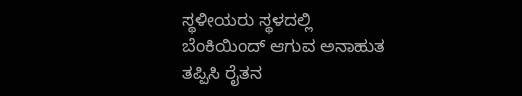ಸ್ಥಳೀಯರು ಸ್ಥಳದಲ್ಲಿ ಬೆಂಕಿಯಿಂದ್ ಆಗುವ ಅನಾಹುತ ತಪ್ಪಿಸಿ ರೈತನ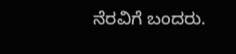ನೆರವಿಗೆ ಬಂದರು.